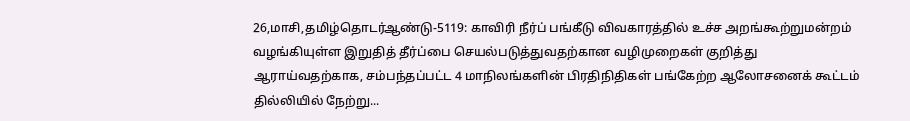26,மாசி,தமிழ்தொடர்ஆண்டு-5119: காவிரி நீர்ப் பங்கீடு விவகாரத்தில் உச்ச அறங்கூற்றுமன்றம் வழங்கியுள்ள இறுதித் தீர்ப்பை செயல்படுத்துவதற்கான வழிமுறைகள் குறித்து ஆராய்வதற்காக, சம்பந்தப்பட்ட 4 மாநிலங்களின் பிரதிநிதிகள் பங்கேற்ற ஆலோசனைக் கூட்டம் தில்லியில் நேற்று...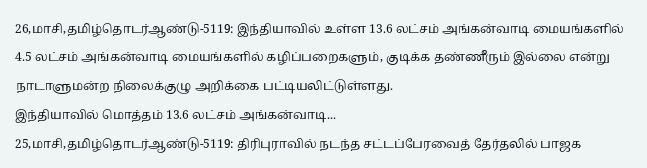26,மாசி,தமிழ்தொடர்ஆண்டு-5119: இந்தியாவில் உள்ள 13.6 லட்சம் அங்கன்வாடி மையங்களில் 4.5 லட்சம் அங்கன்வாடி மையங்களில் கழிப்பறைகளும், குடிக்க தண்ணீரும் இல்லை என்று நாடாளுமன்ற நிலைக்குழு அறிக்கை பட்டியலிட்டுள்ளது.
இந்தியாவில் மொத்தம் 13.6 லட்சம் அங்கன்வாடி...
25,மாசி,தமிழ்தொடர்ஆண்டு-5119: திரிபுராவில் நடந்த சட்டப்பேரவைத் தேர்தலில் பாஜக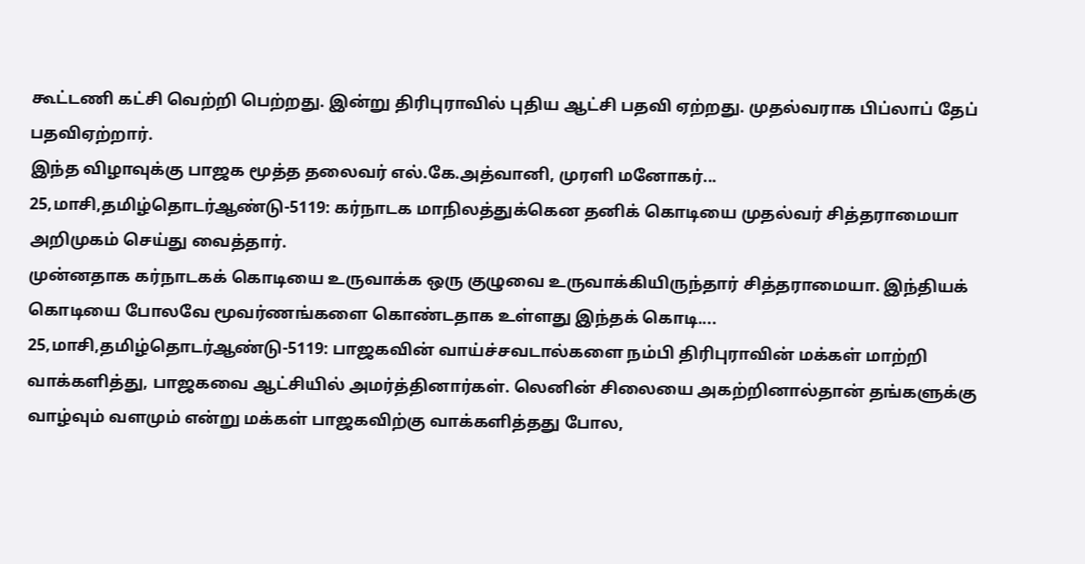கூட்டணி கட்சி வெற்றி பெற்றது. இன்று திரிபுராவில் புதிய ஆட்சி பதவி ஏற்றது. முதல்வராக பிப்லாப் தேப் பதவிஏற்றார்.
இந்த விழாவுக்கு பாஜக மூத்த தலைவர் எல்.கே.அத்வானி, முரளி மனோகர்...
25,மாசி,தமிழ்தொடர்ஆண்டு-5119: கர்நாடக மாநிலத்துக்கென தனிக் கொடியை முதல்வர் சித்தராமையா அறிமுகம் செய்து வைத்தார்.
முன்னதாக கர்நாடகக் கொடியை உருவாக்க ஒரு குழுவை உருவாக்கியிருந்தார் சித்தராமையா. இந்தியக் கொடியை போலவே மூவர்ணங்களை கொண்டதாக உள்ளது இந்தக் கொடி....
25,மாசி,தமிழ்தொடர்ஆண்டு-5119: பாஜகவின் வாய்ச்சவடால்களை நம்பி திரிபுராவின் மக்கள் மாற்றி வாக்களித்து, பாஜகவை ஆட்சியில் அமர்த்தினார்கள். லெனின் சிலையை அகற்றினால்தான் தங்களுக்கு வாழ்வும் வளமும் என்று மக்கள் பாஜகவிற்கு வாக்களித்தது போல,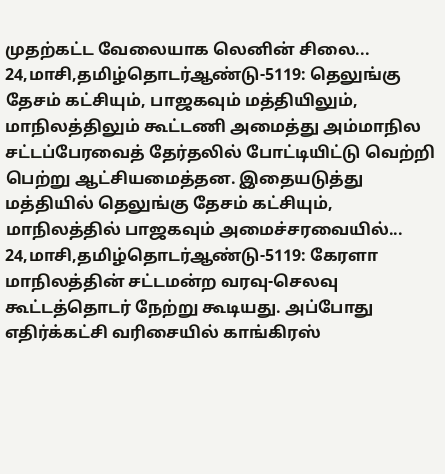முதற்கட்ட வேலையாக லெனின் சிலை...
24,மாசி,தமிழ்தொடர்ஆண்டு-5119: தெலுங்கு தேசம் கட்சியும், பாஜகவும் மத்தியிலும், மாநிலத்திலும் கூட்டணி அமைத்து அம்மாநில சட்டப்பேரவைத் தேர்தலில் போட்டியிட்டு வெற்றி பெற்று ஆட்சியமைத்தன. இதையடுத்து மத்தியில் தெலுங்கு தேசம் கட்சியும், மாநிலத்தில் பாஜகவும் அமைச்சரவையில்...
24,மாசி,தமிழ்தொடர்ஆண்டு-5119: கேரளா மாநிலத்தின் சட்டமன்ற வரவு-செலவு கூட்டத்தொடர் நேற்று கூடியது. அப்போது எதிர்க்கட்சி வரிசையில் காங்கிரஸ்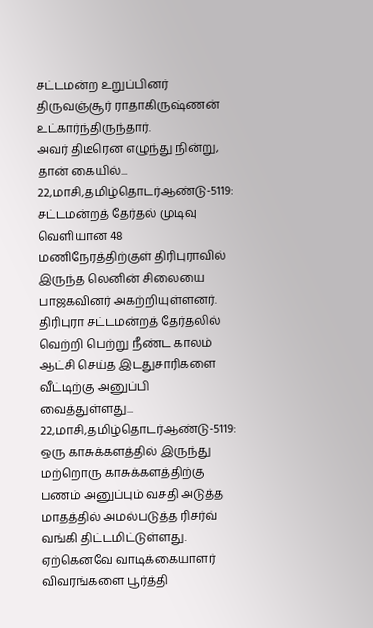சட்டமன்ற உறுப்பினர் திருவஞ்சூர் ராதாகிருஷ்ணன் உட்கார்ந்திருந்தார்.
அவர் திடீரென எழுந்து நின்று, தான் கையில்...
22,மாசி,தமிழ்தொடர்ஆண்டு-5119: சட்டமன்றத் தேர்தல் முடிவு வெளியான 48 மணிநேரத்திற்குள் திரிபுராவில் இருந்த லெனின் சிலையை பாஜகவினர் அகற்றியுள்ளனர். திரிபுரா சட்டமன்றத் தேர்தலில் வெற்றி பெற்று நீண்ட காலம் ஆட்சி செய்த இடதுசாரிகளை வீட்டிற்கு அனுப்பி வைத்துள்ளது...
22,மாசி,தமிழ்தொடர்ஆண்டு-5119: ஒரு காசுக்களத்தில் இருந்து மற்றொரு காசுக்களத்திற்கு பணம் அனுப்பும் வசதி அடுத்த மாதத்தில் அமல்படுத்த ரிசர்வ் வங்கி திட்டமிட்டுள்ளது. ஏற்கெனவே வாடிக்கையாளர் விவரங்களை பூர்த்தி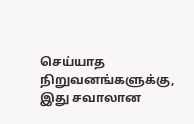செய்யாத நிறுவனங்களுக்கு, இது சவாலான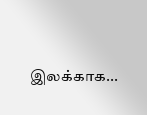இலக்காக...